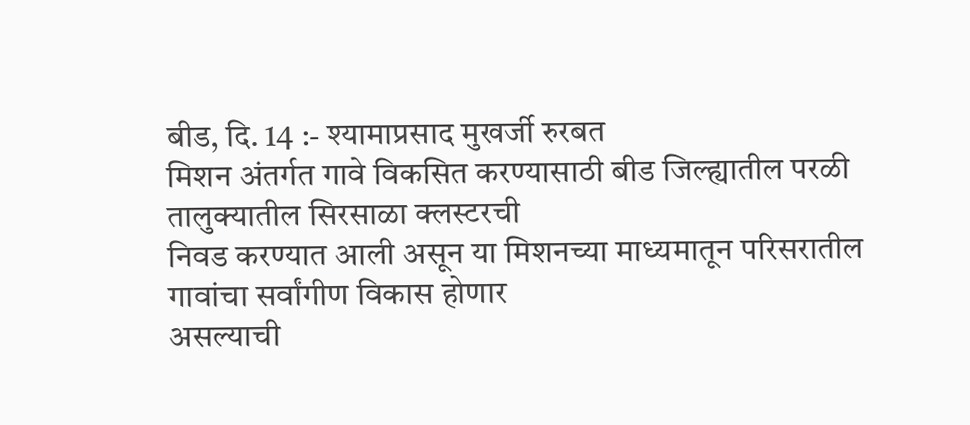बीड, दि. 14 :- श्यामाप्रसाद मुखर्जी रुरबत
मिशन अंतर्गत गावे विकसित करण्यासाठी बीड जिल्ह्यातील परळी तालुक्यातील सिरसाळा क्लस्टरची
निवड करण्यात आली असून या मिशनच्या माध्यमातून परिसरातील गावांचा सर्वांगीण विकास होणार
असल्याची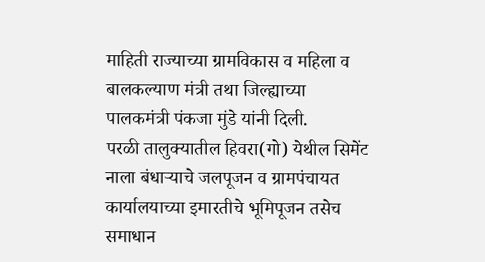माहिती राज्याच्या ग्रामविकास व महिला व बालकल्याण मंत्री तथा जिल्ह्याच्या
पालकमंत्री पंकजा मुंडे यांनी दिली.
परळी तालुक्यातील हिवरा(गो) येथील सिमेंट
नाला बंधाऱ्याचे जलपूजन व ग्रामपंचायत कार्यालयाच्या इमारतीचे भूमिपूजन तसेच समाधान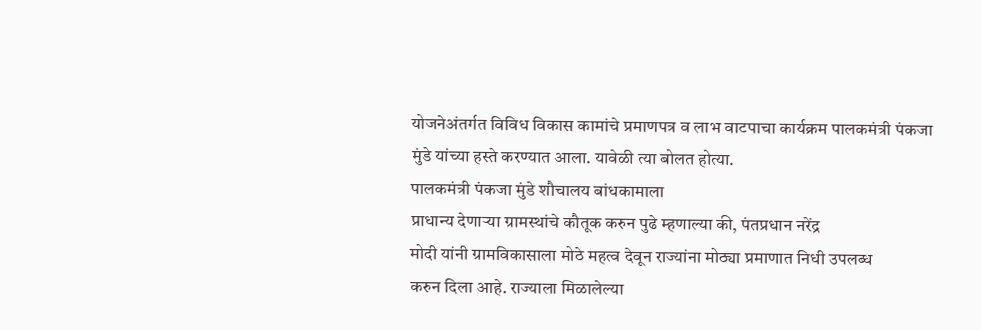योजनेअंतर्गत विविध विकास कामांचे प्रमाणपत्र व लाभ वाटपाचा कार्यक्रम पालकमंत्री पंकजा
मुंडे यांच्या हस्ते करण्यात आला. यावेळी त्या बोलत होत्या.
पालकमंत्री पंकजा मुंडे शौचालय बांधकामाला
प्राधान्य देणाऱ्या ग्रामस्थांचे कौतूक करुन पुढे म्हणाल्या की, पंतप्रधान नरेंद्र
मोदी यांनी ग्रामविकासाला मोठे महत्व देवून राज्यांना मोठ्या प्रमाणात निधी उपलब्ध
करुन दिला आहे. राज्याला मिळालेल्या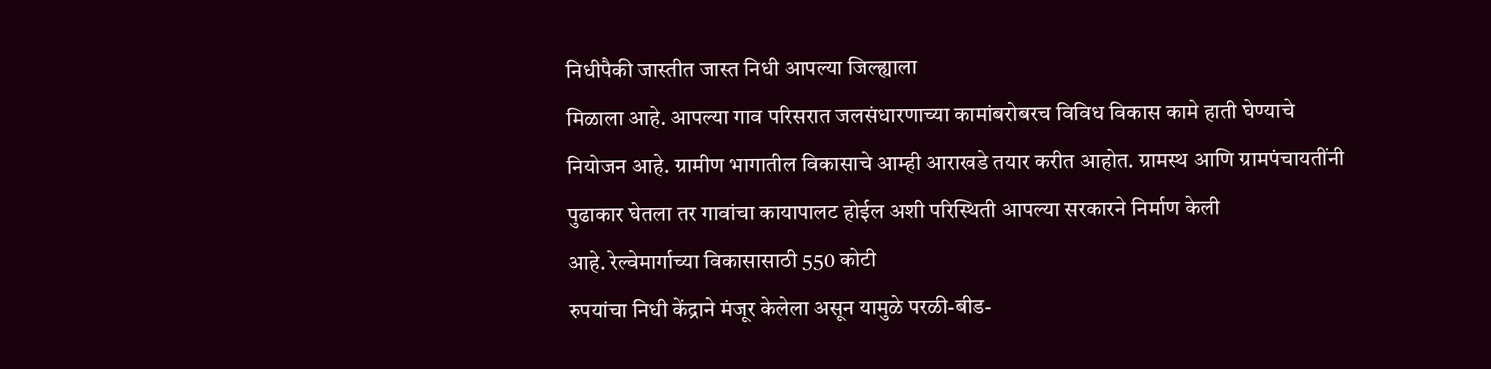निधीपैकी जास्तीत जास्त निधी आपल्या जिल्ह्याला
मिळाला आहे. आपल्या गाव परिसरात जलसंधारणाच्या कामांबरोबरच विविध विकास कामे हाती घेण्याचे
नियोजन आहे. ग्रामीण भागातील विकासाचे आम्ही आराखडे तयार करीत आहोत. ग्रामस्थ आणि ग्रामपंचायतींनी
पुढाकार घेतला तर गावांचा कायापालट होईल अशी परिस्थिती आपल्या सरकारने निर्माण केली
आहे. रेल्वेमार्गाच्या विकासासाठी 550 कोटी
रुपयांचा निधी केंद्राने मंजूर केलेला असून यामुळे परळी-बीड-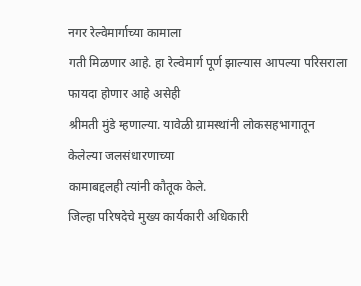नगर रेल्वेमार्गाच्या कामाला
गती मिळणार आहे. हा रेल्वेमार्ग पूर्ण झाल्यास आपल्या परिसराला फायदा होणार आहे असेही
श्रीमती मुंडे म्हणाल्या. यावेळी ग्रामस्थांनी लोकसहभागातून केलेल्या जलसंधारणाच्या
कामाबद्दलही त्यांनी कौतूक केले.
जिल्हा परिषदेचे मुख्य कार्यकारी अधिकारी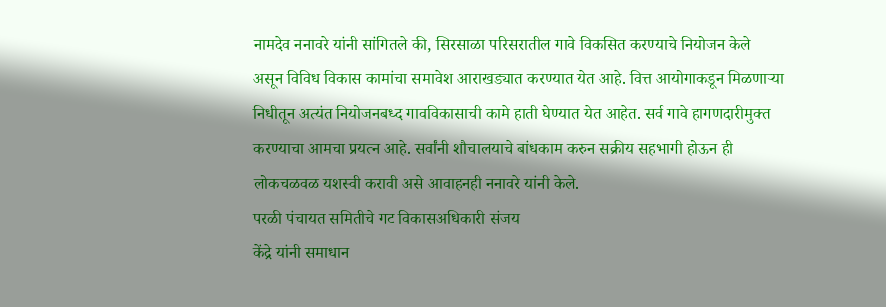नामदेव ननावरे यांनी सांगितले की, सिरसाळा परिसरातील गावे विकसित करण्याचे नियोजन केले
असून विविध विकास कामांचा समावेश आराखड्यात करण्यात येत आहे. वित्त आयोगाकडून मिळणाऱ्या
निधीतून अत्यंत नियोजनबध्द गावविकासाची कामे हाती घेण्यात येत आहेत. सर्व गावे हागणदारीमुक्त
करण्याचा आमचा प्रयत्न आहे. सर्वांनी शौचालयाचे बांधकाम करुन सक्रीय सहभागी होऊन ही
लोकचळवळ यशस्वी करावी असे आवाहनही ननावरे यांनी केले.
परळी पंचायत समितीचे गट विकासअधिकारी संजय
केंद्रे यांनी समाधान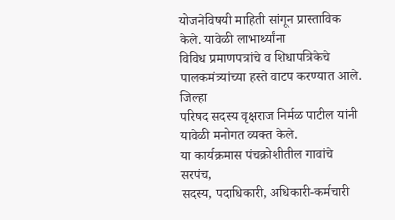योजनेविषयी माहिती सांगून प्रास्ताविक केले. यावेळी लाभार्थ्यांना
विविध प्रमाणपत्रांचे व शिधापत्रिकेचे पालकमंत्र्यांच्या हस्ते वाटप करण्यात आले. जिल्हा
परिषद सदस्य वृक्षराज निर्मळ पाटील यांनी यावेळी मनोगत व्यक्त केले.
या कार्यक्रमास पंचक्रोशीतील गावांचे सरपंच,
सदस्य, पदाधिकारी, अधिकारी-कर्मचारी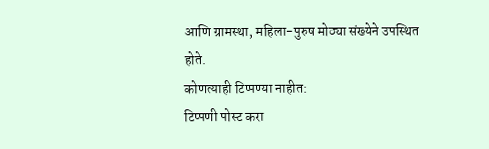आणि ग्रामस्था, महिला-पुरुष मोठ्या संख्येने उपस्थित
होते.
कोणत्याही टिप्पण्या नाहीत:
टिप्पणी पोस्ट करा